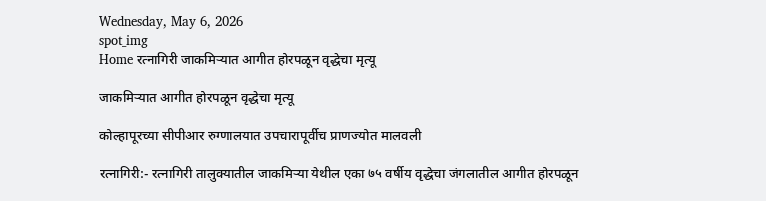Wednesday, May 6, 2026
spot_img
Home रत्नागिरी जाकमिऱ्यात आगीत होरपळून वृद्धेचा मृत्यू

जाकमिऱ्यात आगीत होरपळून वृद्धेचा मृत्यू

कोल्हापूरच्या सीपीआर रुग्णालयात उपचारापूर्वीच प्राणज्योत मालवली

रत्नागिरी:- रत्नागिरी तालुक्यातील जाकमिऱ्या येथील एका ७५ वर्षीय वृद्धेचा जंगलातील आगीत होरपळून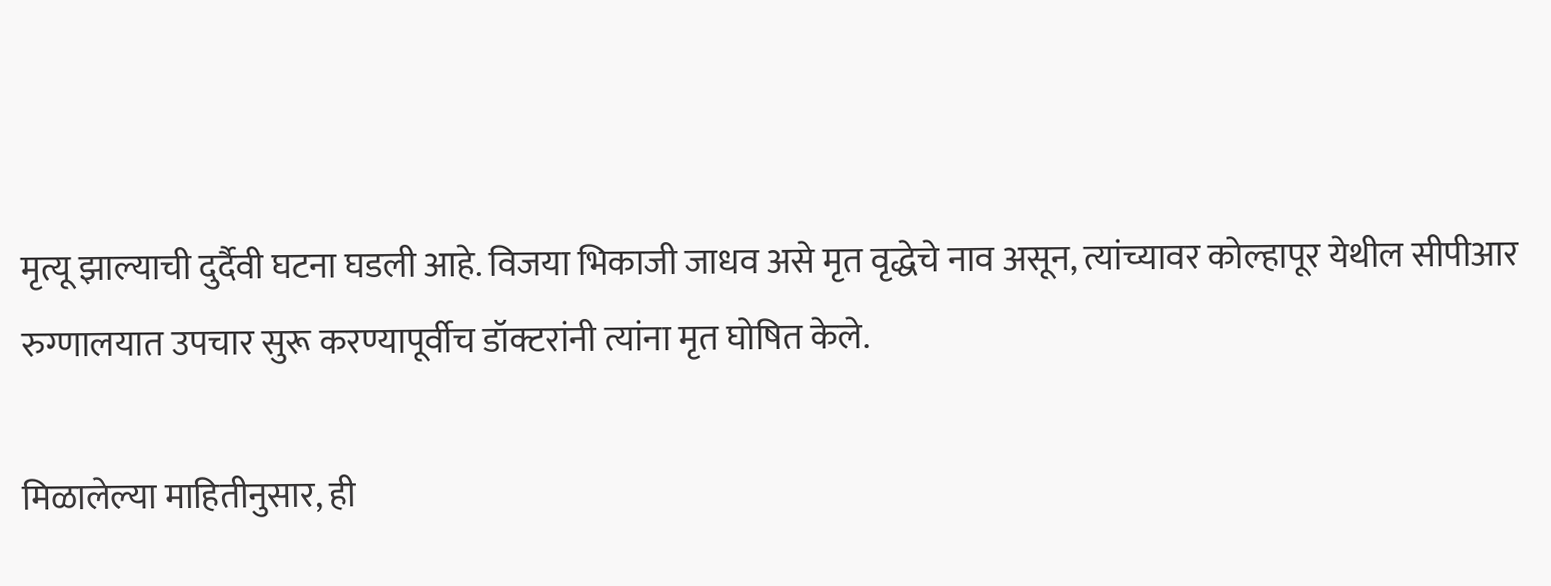मृत्यू झाल्याची दुर्दैवी घटना घडली आहे. विजया भिकाजी जाधव असे मृत वृद्धेचे नाव असून, त्यांच्यावर कोल्हापूर येथील सीपीआर रुग्णालयात उपचार सुरू करण्यापूर्वीच डॉक्टरांनी त्यांना मृत घोषित केले.

मिळालेल्या माहितीनुसार, ही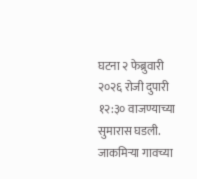घटना २ फेब्रुवारी २०२६ रोजी दुपारी १२:३० वाजण्याच्या सुमारास घडली. जाकमिऱ्या गावच्या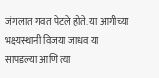जंगलात गवत पेटले होते. या आगीच्या भक्ष्यस्थानी विजया जाधव या सापडल्या आणि त्या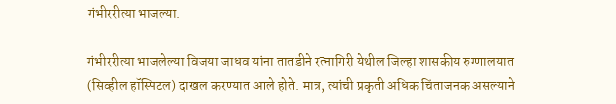गंभीररीत्या भाजल्या.

गंभीररीत्या भाजलेल्या विजया जाधव यांना तातडीने रत्नागिरी येथील जिल्हा शासकीय रुग्णालयात (सिव्हील हॉस्पिटल) दाखल करण्यात आले होते. मात्र, त्यांची प्रकृती अधिक चिंताजनक असल्याने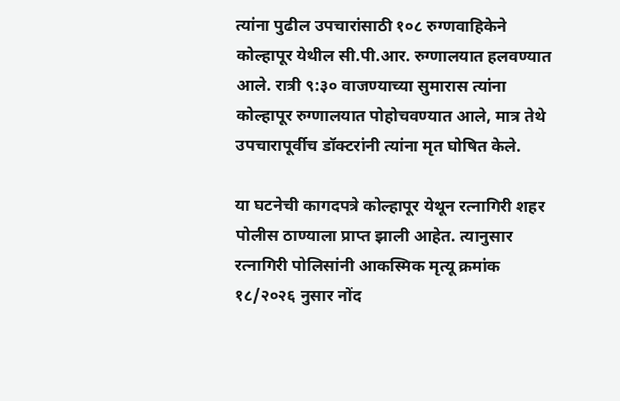त्यांना पुढील उपचारांसाठी १०८ रुग्णवाहिकेने कोल्हापूर येथील सी.पी.आर. रुग्णालयात हलवण्यात आले. रात्री ९:३० वाजण्याच्या सुमारास त्यांना कोल्हापूर रुग्णालयात पोहोचवण्यात आले, मात्र तेथे उपचारापूर्वीच डॉक्टरांनी त्यांना मृत घोषित केले.

या घटनेची कागदपत्रे कोल्हापूर येथून रत्नागिरी शहर पोलीस ठाण्याला प्राप्त झाली आहेत. त्यानुसार रत्नागिरी पोलिसांनी आकस्मिक मृत्यू क्रमांक १८/२०२६ नुसार नोंद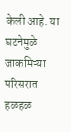केली आहे. या घटनेमुळे जाकमिऱ्या परिसरात हळहळ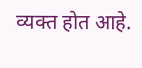व्यक्त होत आहे.